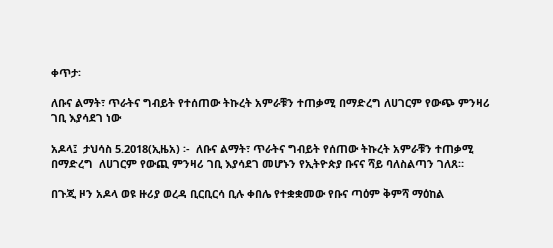ቀጥታ፡

ለቡና ልማት፣ ጥራትና ግብይት የተሰጠው ትኩረት አምራቹን ተጠቃሚ በማድረግ ለሀገርም የውጭ ምንዛሪ ገቢ እያሳደገ ነው

አዶላ፤  ታህሳስ 5.2018(ኢዜአ) ፡-  ለቡና ልማት፣ ጥራትና ግብይት የሰጠው ትኩረት አምራቹን ተጠቃሚ በማድረግ  ለሀገርም የውጪ ምንዛሪ ገቢ እያሳደገ መሆኑን የኢትዮጵያ ቡናና ሻይ ባለስልጣን ገለጸ።

በጉጂ ዞን አዶላ ወዩ ዙሪያ ወረዳ ቢርቢርሳ ቢሉ ቀበሌ የተቋቋመው የቡና ጣዕም ቅምሻ ማዕከል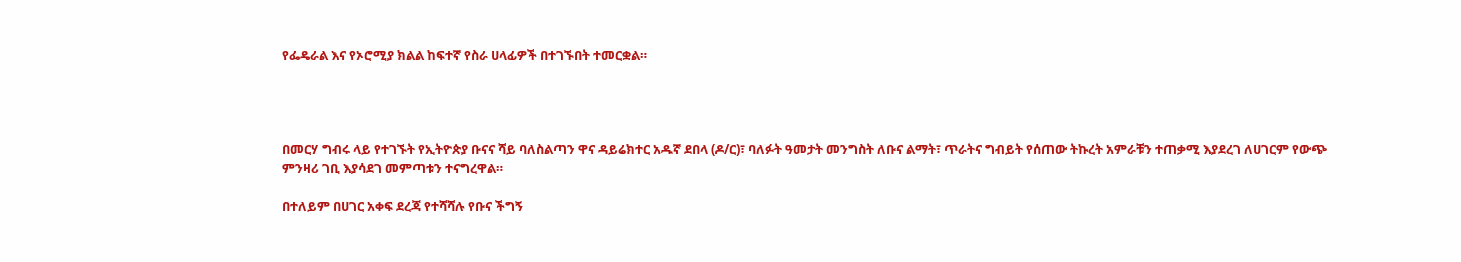የፌዴራል እና የኦሮሚያ ክልል ከፍተኛ የስራ ሀላፊዎች በተገኙበት ተመርቋል።




በመርሃ ግብሩ ላይ የተገኙት የኢትዮጵያ ቡናና ሻይ ባለስልጣን ዋና ዳይሬክተር አዱኛ ደበላ (ዶ/ር)፣ ባለፉት ዓመታት መንግስት ለቡና ልማት፣ ጥራትና ግብይት የሰጠው ትኩረት አምራቹን ተጠቃሚ እያደረገ ለሀገርም የውጭ ምንዛሪ ገቢ እያሳደገ መምጣቱን ተናግረዋል።

በተለይም በሀገር አቀፍ ደረጃ የተሻሻሉ የቡና ችግኝ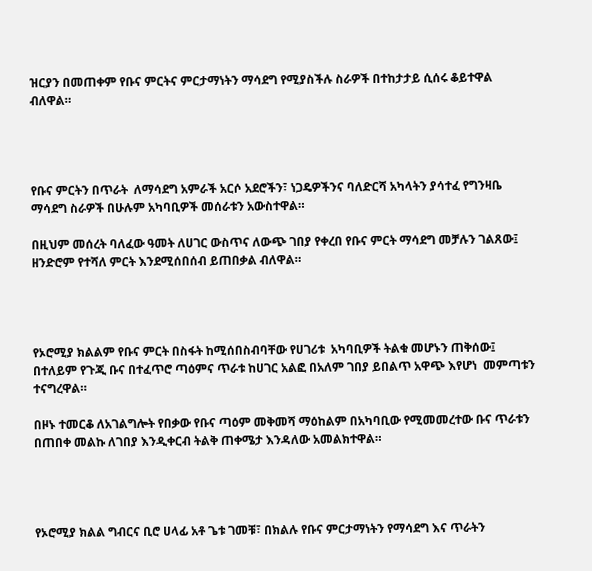ዝርያን በመጠቀም የቡና ምርትና ምርታማነትን ማሳደግ የሚያስችሉ ስራዎች በተከታታይ ሲሰሩ ቆይተዋል ብለዋል።




የቡና ምርትን በጥራት  ለማሳደግ አምራች አርሶ አደሮችን፣ ነጋዴዎችንና ባለድርሻ አካላትን ያሳተፈ የግንዛቤ ማሳደግ ስራዎች በሁሉም አካባቢዎች መሰራቱን አውስተዋል።

በዚህም መሰረት ባለፈው ዓመት ለሀገር ውስጥና ለውጭ ገበያ የቀረበ የቡና ምርት ማሳደግ መቻሉን ገልጸው፤  ዘንድሮም የተሻለ ምርት እንደሚሰበሰብ ይጠበቃል ብለዋል።




የኦሮሚያ ክልልም የቡና ምርት በስፋት ከሚሰበስብባቸው የሀገሪቱ  አካባቢዎች ትልቁ መሆኑን ጠቅሰው፤  በተለይም የጉጂ ቡና በተፈጥሮ ጣዕምና ጥራቱ ከሀገር አልፎ በአለም ገበያ ይበልጥ አዋጭ እየሆነ  መምጣቱን ተናግረዋል።

በዞኑ ተመርቆ ለአገልግሎት የበቃው የቡና ጣዕም መቅመሻ ማዕከልም በአካባቢው የሚመመረተው ቡና ጥራቱን በጠበቀ መልኩ ለገበያ እንዲቀርብ ትልቅ ጠቀሜታ እንዳለው አመልክተዋል።




የኦሮሚያ ክልል ግብርና ቢሮ ሀላፊ አቶ ጌቱ ገመቹ፣ በክልሉ የቡና ምርታማነትን የማሳደግ እና ጥራትን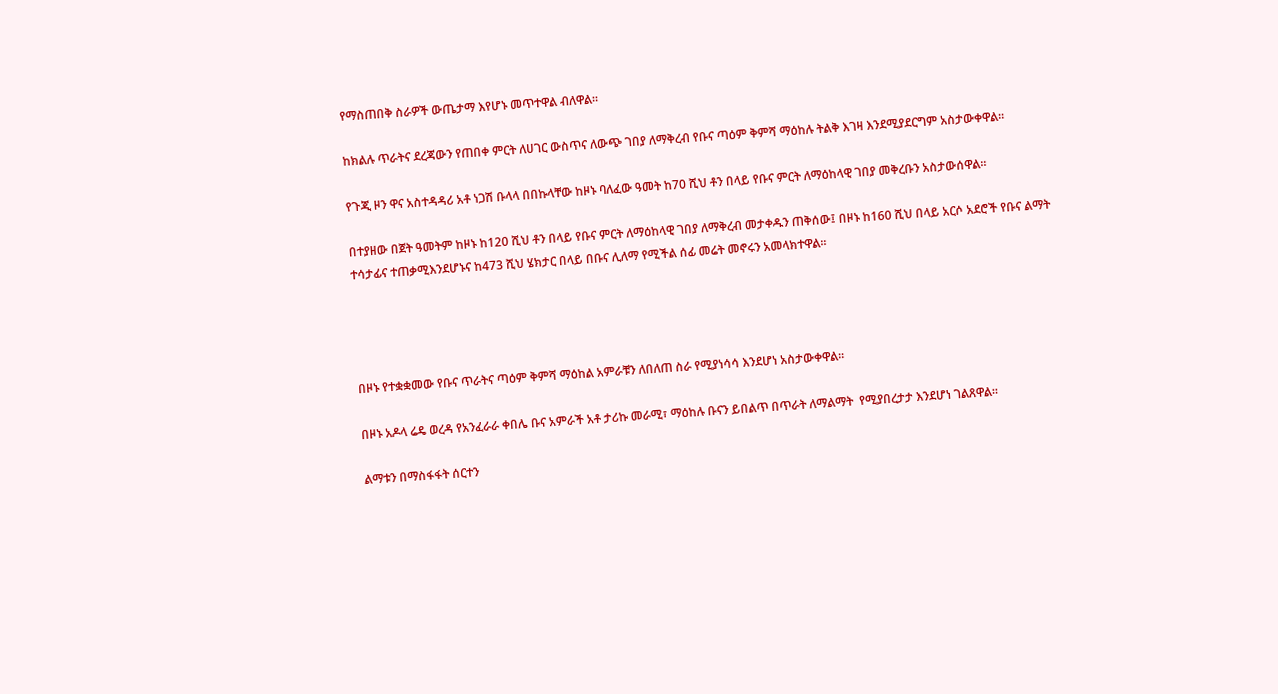የማስጠበቅ ስራዎች ውጤታማ እየሆኑ መጥተዋል ብለዋል።

ከክልሉ ጥራትና ደረጃውን የጠበቀ ምርት ለሀገር ውስጥና ለውጭ ገበያ ለማቅረብ የቡና ጣዕም ቅምሻ ማዕከሉ ትልቅ እገዛ እንደሚያደርግም አስታውቀዋል።

የጉጂ ዞን ዋና አስተዳዳሪ አቶ ነጋሽ ቡላላ በበኩላቸው ከዞኑ ባለፈው ዓመት ከ70 ሺህ ቶን በላይ የቡና ምርት ለማዕከላዊ ገበያ መቅረቡን አስታውሰዋል።

በተያዘው በጀት ዓመትም ከዞኑ ከ120 ሺህ ቶን በላይ የቡና ምርት ለማዕከላዊ ገበያ ለማቅረብ መታቀዱን ጠቅሰው፤ በዞኑ ከ160 ሺህ በላይ አርሶ አደሮች የቡና ልማት ተሳታፊና ተጠቃሚእንደሆኑና ከ473 ሺህ ሄክታር በላይ በቡና ሊለማ የሚችል ሰፊ መሬት መኖሩን አመላክተዋል፡፡




በዞኑ የተቋቋመው የቡና ጥራትና ጣዕም ቅምሻ ማዕከል አምራቹን ለበለጠ ስራ የሚያነሳሳ እንደሆነ አስታውቀዋል፡፡

በዞኑ አዶላ ሬዴ ወረዳ የአንፈራራ ቀበሌ ቡና አምራች አቶ ታሪኩ መራሚ፣ ማዕከሉ ቡናን ይበልጥ በጥራት ለማልማት  የሚያበረታታ እንደሆነ ገልጸዋል፡፡

ልማቱን በማስፋፋት ሰርተን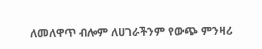ለመለዋጥ ብሎም ለሀገራችንም የውጭ ምንዛሪ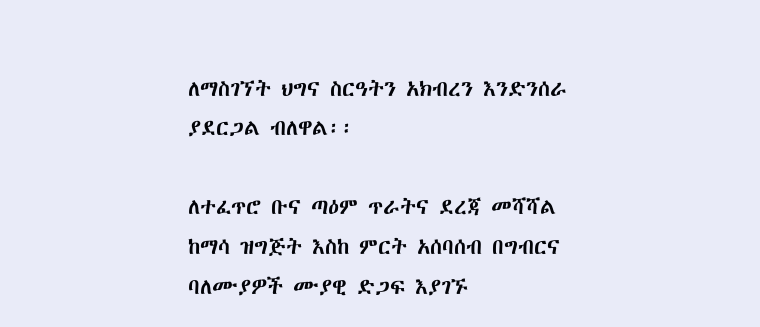ለማስገኘት ህግና ስርዓትን አክብረን እንድንሰራ ያደርጋል ብለዋል፡፡

ለተፈጥሮ ቡና ጣዕም ጥራትና ደረጃ መሻሻል ከማሳ ዝግጅት እስከ ምርት አሰባሰብ በግብርና ባለሙያዎች ሙያዊ ድጋፍ እያገኙ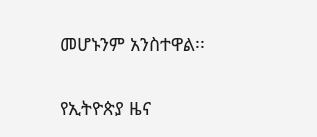መሆኑንም አንስተዋል፡፡

የኢትዮጵያ ዜና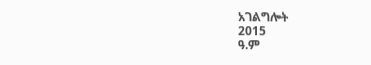አገልግሎት
2015
ዓ.ም